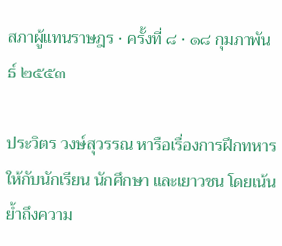สภาผู้แทนราษฎร · ครั้งที่ ๘ · ๑๘ กุมภาพันธ์ ๒๕๕๓

ประวิตร วงษ์สุวรรณ หารือเรื่องการฝึกทหารให้กับนักเรียน นักศึกษา และเยาวชน โดยเน้นย้ำถึงความ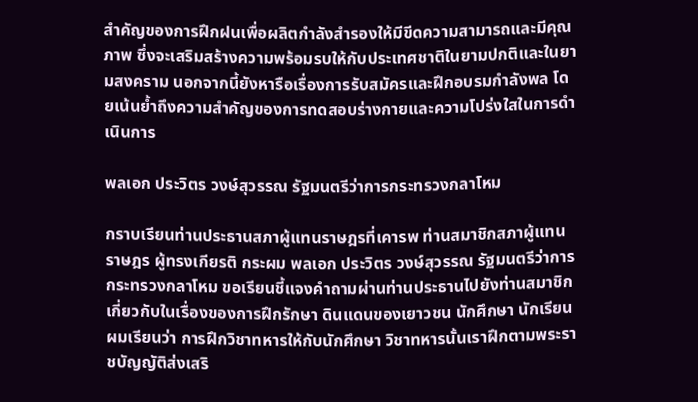สำคัญของการฝึกฝนเพื่อผลิตกําลังสํารองให้มีขีดความสามารถและมีคุณภาพ ซึ่งจะเสริมสร้างความพร้อมรบให้กับประเทศชาติในยามปกติและในยามสงคราม นอกจากนี้ยังหารือเรื่องการรับสมัครและฝึกอบรมกำลังพล โดยเน้นย้ำถึงความสำคัญของการทดสอบร่างกายและความโปร่งใสในการดำเนินการ

พลเอก ประวิตร วงษ์สุวรรณ รัฐมนตรีว่าการกระทรวงกลาโหม

กราบเรียนท่านประธานสภาผู้แทนราษฎรที่เคารพ ท่านสมาชิกสภาผู้แทนราษฎร ผู้ทรงเกียรติ กระผม พลเอก ประวิตร วงษ์สุวรรณ รัฐมนตรีว่าการกระทรวงกลาโหม ขอเรียนชี้แจงคําถามผ่านท่านประธานไปยังท่านสมาชิกเกี่ยวกับในเรื่องของการฝึกรักษา ดินแดนของเยาวชน นักศึกษา นักเรียน ผมเรียนว่า การฝึกวิชาทหารให้กับนักศึกษา วิชาทหารนั้นเราฝึกตามพระราชบัญญัติส่งเสริ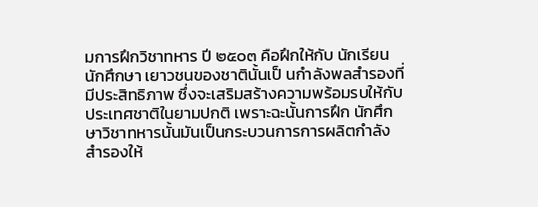มการฝึกวิชาทหาร ปี ๒๕๐๓ คือฝึกให้กับ นักเรียน นักศึกษา เยาวชนของชาตินั้นเป็ นกําลังพลสํารองที่มีประสิทธิภาพ ซึ่งจะเสริมสร้างความพร้อมรบให้กับประเทศชาติในยามปกติ เพราะฉะนั้นการฝึก นักศึกษาวิชาทหารนั้นมันเป็นกระบวนการการผลิตกําลังสํารองให้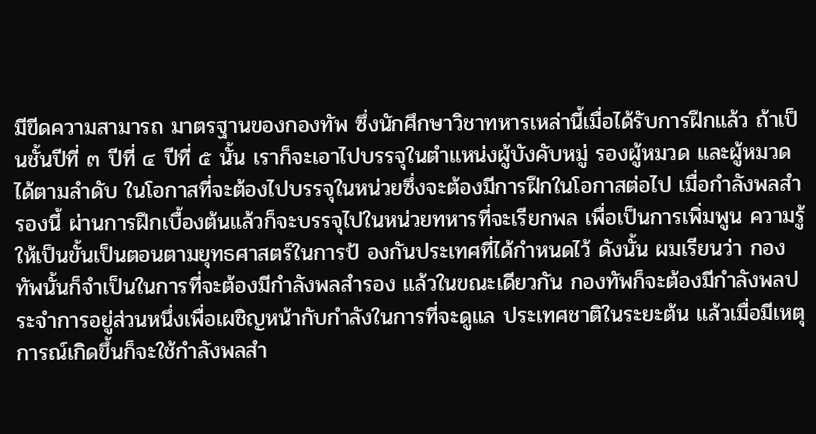มีขีดความสามารถ มาตรฐานของกองทัพ ซึ่งนักศึกษาวิชาทหารเหล่านี้เมื่อได้รับการฝึกแล้ว ถ้าเป็นชั้นปีที่ ๓ ปีที่ ๔ ปีที่ ๕ นั้น เราก็จะเอาไปบรรจุในตําแหน่งผู้บังคับหมู่ รองผู้หมวด และผู้หมวดได้ตามลําดับ ในโอกาสที่จะต้องไปบรรจุในหน่วยซึ่งจะต้องมีการฝึกในโอกาสต่อไป เมื่อกําลังพลสํารองนี้ ผ่านการฝึกเบื้องต้นแล้วก็จะบรรจุไปในหน่วยทหารที่จะเรียกพล เพื่อเป็นการเพิ่มพูน ความรู้ให้เป็นขั้นเป็นตอนตามยุทธศาสตร์ในการป้ องกันประเทศที่ได้กําหนดไว้ ดังนั้น ผมเรียนว่า กองทัพนั้นก็จําเป็นในการที่จะต้องมีกําลังพลสํารอง แล้วในขณะเดียวกัน กองทัพก็จะต้องมีกําลังพลประจําการอยู่ส่วนหนึ่งเพื่อเผชิญหน้ากับกําลังในการที่จะดูแล ประเทศชาติในระยะต้น แล้วเมื่อมีเหตุการณ์เกิดขึ้นก็จะใช้กําลังพลสํา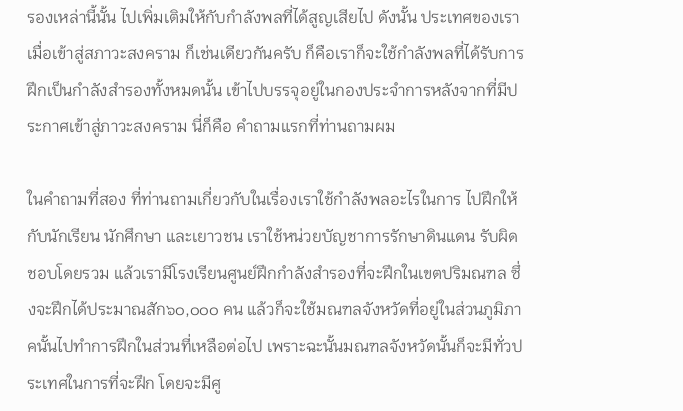รองเหล่านี้นั้น ไปเพิ่มเติมให้กับกําลังพลที่ได้สูญเสียไป ดังนั้น ประเทศของเราเมื่อเข้าสู่สภาวะสงคราม ก็เช่นเดียวกันครับ ก็คือเราก็จะใช้กําลังพลที่ได้รับการฝึกเป็นกําลังสํารองทั้งหมดนั้น เข้าไปบรรจุอยู่ในกองประจําการหลังจากที่มีประกาศเข้าสู่ภาวะสงคราม นี่ก็คือ คําถามแรกที่ท่านถามผม

ในคําถามที่สอง ที่ท่านถามเกี่ยวกับในเรื่องเราใช้กําลังพลอะไรในการ ไปฝึกให้กับนักเรียน นักศึกษา และเยาวชน เราใช้หน่วยบัญชาการรักษาดินแดน รับผิดชอบโดยรวม แล้วเรามีโรงเรียนศูนย์ฝึกกําลังสํารองที่จะฝึกในเขตปริมณฑล ซึ่งจะฝึกได้ประมาณสัก๖๐,๐๐๐ คน แล้วก็จะใช้มณฑลจังหวัดที่อยู่ในส่วนภูมิภาคนั้นไปทําการฝึกในส่วนที่เหลือต่อไป เพราะฉะนั้นมณฑลจังหวัดนั้นก็จะมีทั่วประเทศในการที่จะฝึก โดยจะมีศู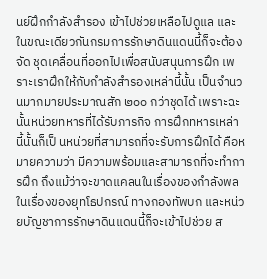นย์ฝึกกําลังสํารอง เข้าไปช่วยเหลือไปดูแล และในขณะเดียวกันกรมการรักษาดินแดนนี้ก็จะต้องจัด ชุดเคลื่อนที่ออกไปเพื่อสนับสนุนการฝึก เพราะเราฝึกให้กับกําลังสํารองเหล่านี้นั้น เป็นจํานวนมากมายประมาณสัก ๒๐๐ กว่าชุดได้ เพราะฉะนั้นหน่วยทหารที่ได้รับภารกิจ การฝึกทหารเหล่านี้นั้นก็เป็ นหน่วยที่สามารถที่จะรับการฝึกได้ คือหมายความว่า มีความพร้อมและสามารถที่จะทําการฝึก ถึงแม้ว่าจะขาดแคลนในเรื่องของกําลังพล ในเรื่องของยุทโธปกรณ์ ทางกองทัพบก และหน่วยบัญชาการรักษาดินแดนนี้ก็จะเข้าไปช่วย ส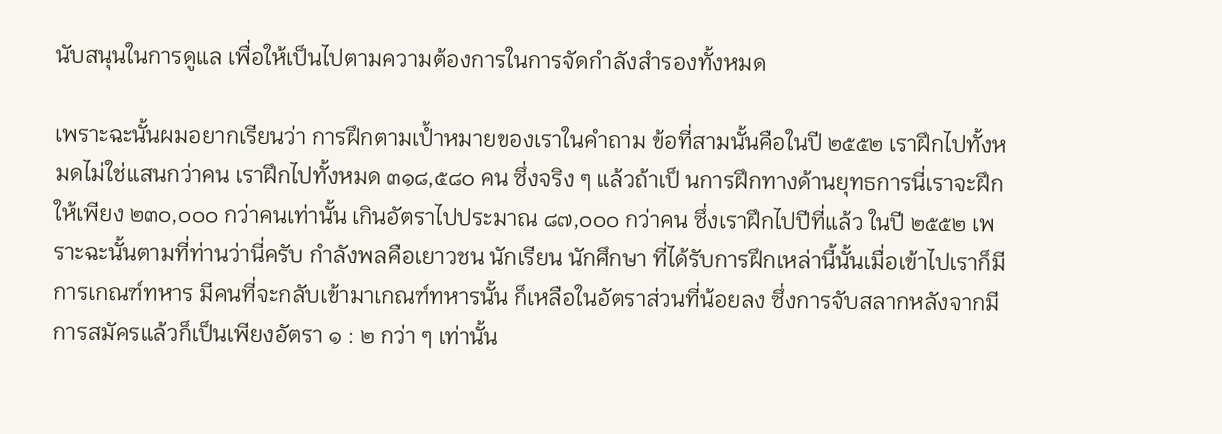นับสนุนในการดูแล เพื่อให้เป็นไปตามความต้องการในการจัดกําลังสํารองทั้งหมด

เพราะฉะนั้นผมอยากเรียนว่า การฝึกตามเป้ำหมายของเราในคําถาม ข้อที่สามนั้นคือในปี ๒๕๕๒ เราฝึกไปทั้งหมดไม่ใช่แสนกว่าคน เราฝึกไปทั้งหมด ๓๑๘,๕๘๐ คน ซึ่งจริง ๆ แล้วถ้าเป็ นการฝึกทางด้านยุทธการนี่เราจะฝึกให้เพียง ๒๓๐,๐๐๐ กว่าคนเท่านั้น เกินอัตราไปประมาณ ๘๗,๐๐๐ กว่าคน ซึ่งเราฝึกไปปีที่แล้ว ในปี ๒๕๕๒ เพราะฉะนั้นตามที่ท่านว่านี่ครับ กําลังพลคือเยาวชน นักเรียน นักศึกษา ที่ได้รับการฝึกเหล่านี้นั้นเมื่อเข้าไปเราก็มีการเกณฑ์ทหาร มีคนที่จะกลับเข้ามาเกณฑ์ทหารนั้น ก็เหลือในอัตราส่วนที่น้อยลง ซึ่งการจับสลากหลังจากมีการสมัครแล้วก็เป็นเพียงอัตรา ๑ : ๒ กว่า ๆ เท่านั้น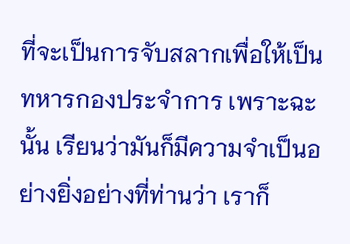ที่จะเป็นการจับสลากเพื่อให้เป็นทหารกองประจําการ เพราะฉะนั้น เรียนว่ามันก็มีความจําเป็นอย่างยิ่งอย่างที่ท่านว่า เราก็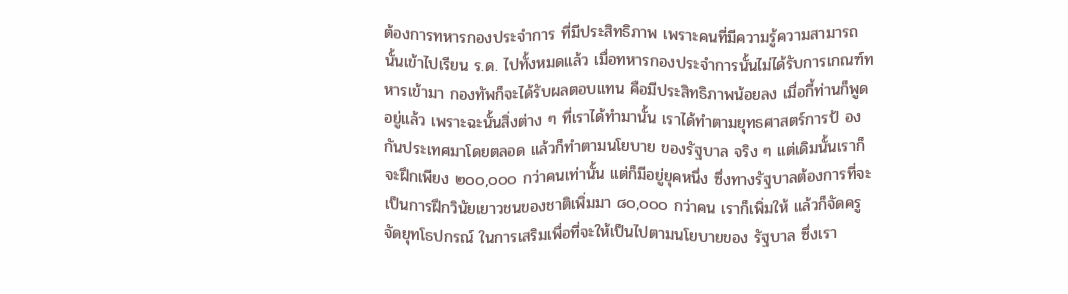ต้องการทหารกองประจําการ ที่มีประสิทธิภาพ เพราะคนที่มีความรู้ความสามารถนั้นเข้าไปเรียน ร.ด. ไปทั้งหมดแล้ว เมื่อทหารกองประจําการนั้นไม่ได้รับการเกณฑ์ทหารเข้ามา กองทัพก็จะได้รับผลตอบแทน คือมีประสิทธิภาพน้อยลง เมื่อกี้ท่านก็พูดอยู่แล้ว เพราะฉะนั้นสิ่งต่าง ๆ ที่เราได้ทํามานั้น เราได้ทําตามยุทธศาสตร์การป้ องกันประเทศมาโดยตลอด แล้วก็ทําตามนโยบาย ของรัฐบาล จริง ๆ แต่เดิมนั้นเราก็จะฝึกเพียง ๒๐๐,๐๐๐ กว่าคนเท่านั้น แต่ก็มีอยู่ยุคหนึ่ง ซึ่งทางรัฐบาลต้องการที่จะเป็นการฝึกวินัยเยาวชนของชาติเพิ่มมา ๘๐,๐๐๐ กว่าคน เราก็เพิ่มให้ แล้วก็จัดครู จัดยุทโธปกรณ์ ในการเสริมเพื่อที่จะให้เป็นไปตามนโยบายของ รัฐบาล ซึ่งเรา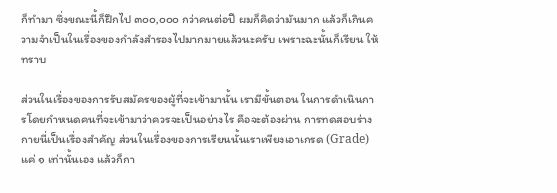ก็ทํามา ซึ่งขณะนี้ก็ฝึกไป ๓๐๐,๐๐๐ กว่าคนต่อปี ผมก็คิดว่ามันมาก แล้วก็เกินความจําเป็นในเรื่องของกําลังสํารองไปมากมายแล้วนะครับ เพราะฉะนั้นก็เรียน ให้ทราบ

ส่วนในเรื่องของการรับสมัครของผู้ที่จะเข้ามานั้น เรามีขั้นตอน ในการดําเนินการโดยกําหนดคนที่จะเข้ามาว่าควรจะเป็นอย่างไร คือจะต้องผ่าน การทดสอบร่างกายนี่เป็นเรื่องสําคัญ ส่วนในเรื่องของการเรียนนั้นเราเพียงเอาเกรด (Grade) แค่ ๑ เท่านั้นเอง แล้วก็กา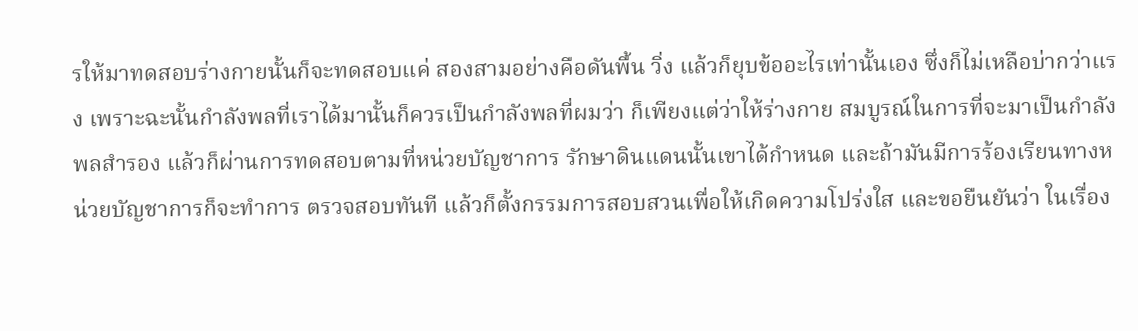รให้มาทดสอบร่างกายนั้นก็จะทดสอบแค่ สองสามอย่างคือดันพื้น วิ่ง แล้วก็ยุบข้ออะไรเท่านั้นเอง ซึ่งก็ไม่เหลือบ่ากว่าแรง เพราะฉะนั้นกําลังพลที่เราได้มานั้นก็ควรเป็นกําลังพลที่ผมว่า ก็เพียงแต่ว่าให้ร่างกาย สมบูรณ์ในการที่จะมาเป็นกําลังพลสํารอง แล้วก็ผ่านการทดสอบตามที่หน่วยบัญชาการ รักษาดินแดนนั้นเขาได้กําหนด และถ้ามันมีการร้องเรียนทางหน่วยบัญชาการก็จะทําการ ตรวจสอบทันที แล้วก็ตั้งกรรมการสอบสวนเพื่อให้เกิดความโปร่งใส และขอยืนยันว่า ในเรื่อง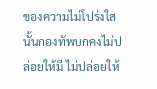ของความไม่โปร่งใสนั้นกองทัพบกคงไม่ปล่อยให้มี ไม่ปล่อยให้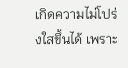เกิดความไม่โปร่งใสขึ้นได้ เพราะ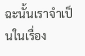ฉะนั้นเราจําเป็นในเรื่อง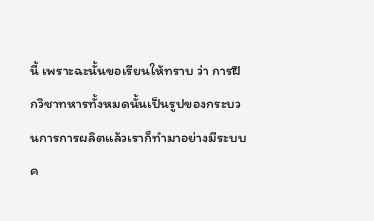นี้ เพราะฉะนั้นขอเรียนให้ทราบ ว่า การฝึกวิชาทหารทั้งหมดนั้นเป็นรูปของกระบวนการการผลิตแล้วเราก็ทํามาอย่างมีระบบค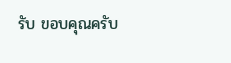รับ ขอบคุณครับ